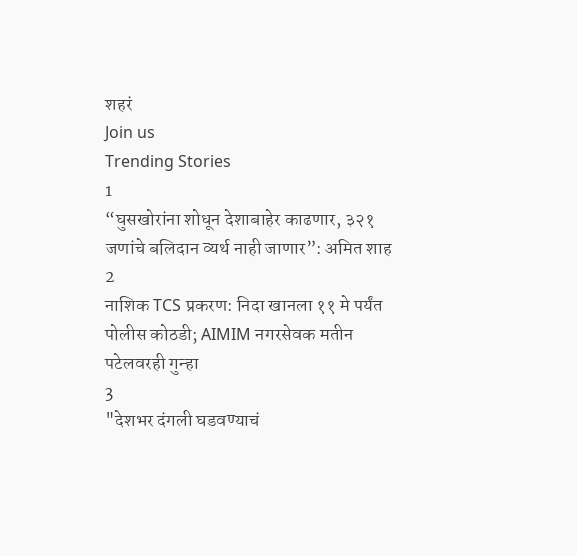शहरं
Join us
Trending Stories
1
“घुसखोरांना शोधून देशाबाहेर काढणार, ३२१ जणांचे बलिदान व्यर्थ नाही जाणार”: अमित शाह
2
नाशिक TCS प्रकरण: निदा खानला ११ मे पर्यंत पोलीस कोठडी; AIMIM नगरसेवक मतीन पटेलवरही गुन्हा
3
"देशभर दंगली घडवण्याचं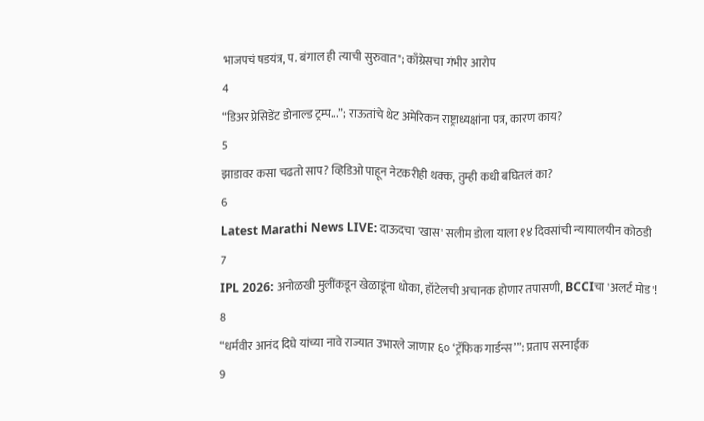भाजपचं षडयंत्र, प. बंगाल ही त्याची सुरुवात"; काँग्रेसचा गंभीर आरोप
4
“डिअर प्रेसिडेंट डोनाल्ड ट्रम्प...”; राऊतांचे थेट अमेरिकन राष्ट्राध्यक्षांना पत्र, कारण काय?
5
झाडावर कसा चढतो साप? व्हिडिओ पाहून नेटकरीही थक्क, तुम्ही कधी बघितलं का?
6
Latest Marathi News LIVE: दाऊदचा 'खास' सलीम डोला याला १४ दिवसांची न्यायालयीन कोठडी
7
IPL 2026: अनोळखी मुलींकडून खेळाडूंना धोका, हॉटेलची अचानक होणार तपासणी, BCCIचा 'अलर्ट मोड'!
8
“धर्मवीर आनंद दिघे यांच्या नावे राज्यात उभारले जाणार ६० ‘ट्रॅफिक गार्डन्स’”: प्रताप सरनाईक
9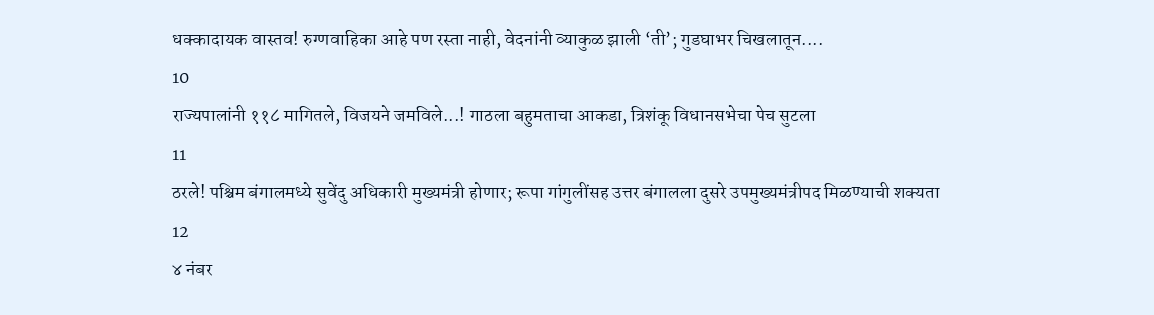धक्कादायक वास्तव! रुग्णवाहिका आहे पण रस्ता नाही, वेदनांनी व्याकुळ झाली ‘ती’; गुडघाभर चिखलातून....
10
राज्यपालांनी ११८ मागितले, विजयने जमविले...! गाठला बहुमताचा आकडा, त्रिशंकू विधानसभेचा पेच सुटला
11
ठरले! पश्चिम बंगालमध्ये सुवेंदु अधिकारी मुख्यमंत्री होणार; रूपा गांगुलींसह उत्तर बंगालला दुसरे उपमुख्यमंत्रीपद मिळण्याची शक्यता
12
४ नंबर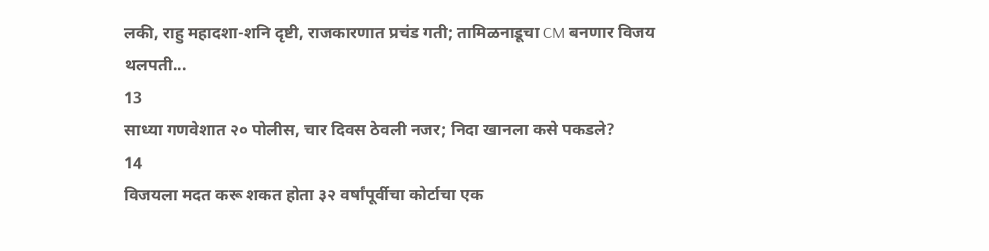लकी, राहु महादशा-शनि दृष्टी, राजकारणात प्रचंड गती; तामिळनाडूचा CM बनणार विजय थलपती...
13
साध्या गणवेशात २० पोलीस, चार दिवस ठेवली नजर; निदा खानला कसे पकडले?
14
विजयला मदत करू शकत होता ३२ वर्षांपूर्वीचा कोर्टाचा एक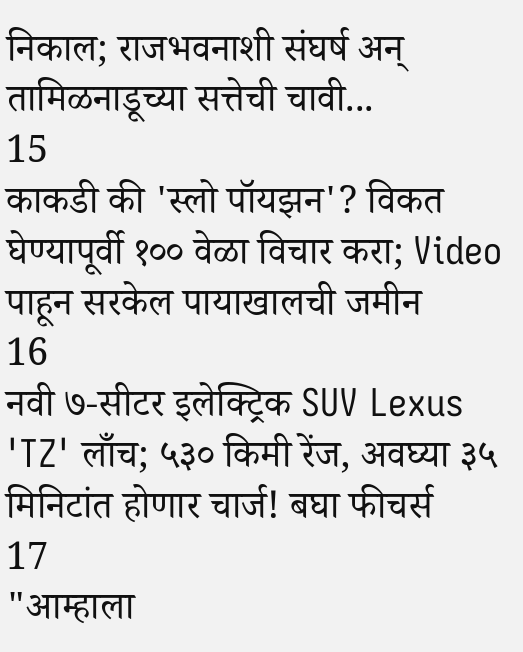निकाल; राजभवनाशी संघर्ष अन् तामिळनाडूच्या सत्तेची चावी...
15
काकडी की 'स्लो पॉयझन'? विकत घेण्यापूर्वी १०० वेळा विचार करा; Video पाहून सरकेल पायाखालची जमीन
16
नवी ७-सीटर इलेक्ट्रिक SUV Lexus 'TZ' लाँच; ५३० किमी रेंज, अवघ्या ३५ मिनिटांत होणार चार्ज! बघा फीचर्स
17
"आम्हाला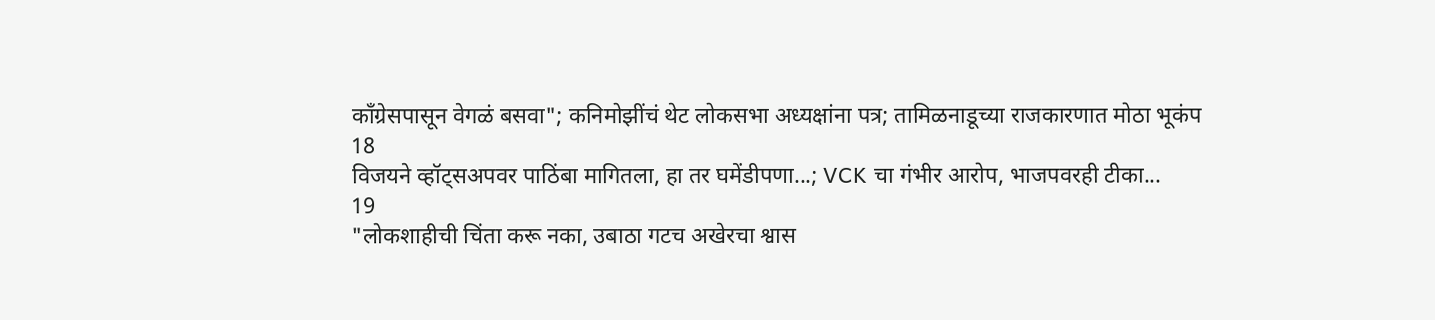काँग्रेसपासून वेगळं बसवा"; कनिमोझींचं थेट लोकसभा अध्यक्षांना पत्र; तामिळनाडूच्या राजकारणात मोठा भूकंप
18
विजयने व्हॉट्सअपवर पाठिंबा मागितला, हा तर घमेंडीपणा...; VCK चा गंभीर आरोप, भाजपवरही टीका...
19
"लोकशाहीची चिंता करू नका, उबाठा गटच अखेरचा श्वास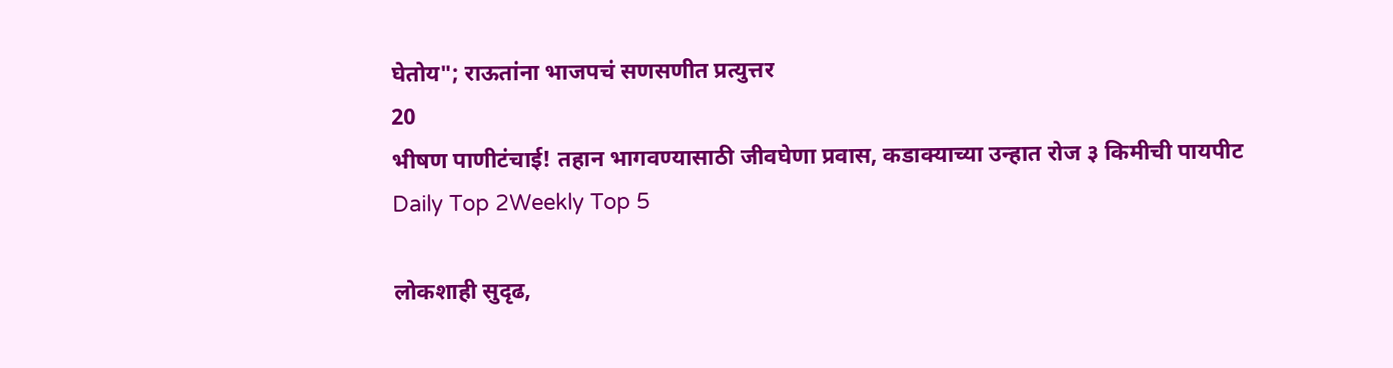घेतोय"; राऊतांना भाजपचं सणसणीत प्रत्युत्तर
20
भीषण पाणीटंचाई! तहान भागवण्यासाठी जीवघेणा प्रवास, कडाक्याच्या उन्हात रोज ३ किमीची पायपीट
Daily Top 2Weekly Top 5

लोकशाही सुदृढ,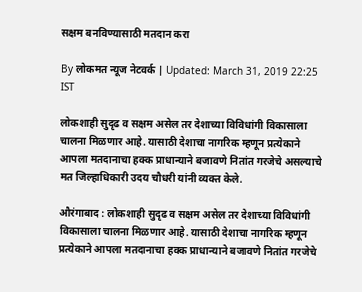सक्षम बनविण्यासाठी मतदान करा

By लोकमत न्यूज नेटवर्क | Updated: March 31, 2019 22:25 IST

लोकशाही सुदृढ व सक्षम असेल तर देशाच्या विविधांगी विकासाला चालना मिळणार आहे. यासाठी देशाचा नागरिक म्हणून प्रत्येकाने आपला मतदानाचा हक्क प्राधान्याने बजावणे नितांत गरजेचे असल्याचे मत जिल्हाधिकारी उदय चौधरी यांनी व्यक्त केले.

औरंगाबाद : लोकशाही सुदृढ व सक्षम असेल तर देशाच्या विविधांगी विकासाला चालना मिळणार आहे. यासाठी देशाचा नागरिक म्हणून प्रत्येकाने आपला मतदानाचा हक्क प्राधान्याने बजावणे नितांत गरजेचे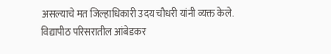असल्याचे मत जिल्हाधिकारी उदय चौधरी यांनी व्यक्त केले.
विद्यापीठ परिसरातील आंबेडकर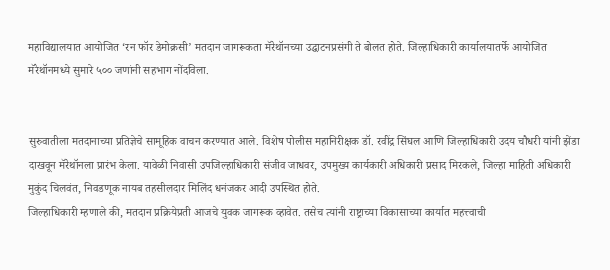महाविद्यालयात आयोजित ‘रन फॉर डेमोक्रसी’ मतदान जागरूकता मॅरेथॉनच्या उद्घाटनप्रसंगी ते बोलत होते. जिल्हाधिकारी कार्यालयातर्फे आयोजित मॅरेथॉनमध्ये सुमारे ५०० जणांनी सहभाग नोंदविला.


सुरुवातीला मतदानाच्या प्रतिज्ञेचे सामूहिक वाचन करण्यात आले. विशेष पोलीस महानिरीक्षक डॉ. रवींद्र सिंघल आणि जिल्हाधिकारी उदय चौधरी यांनी झेंडा दाखवून मॅरेथॉनला प्रारंभ केला. यावेळी निवासी उपजिल्हाधिकारी संजीव जाधवर, उपमुख्य कार्यकारी अधिकारी प्रसाद मिरकले, जिल्हा माहिती अधिकारी मुकुंद चिलवंत, निवडणूक नायब तहसीलदार मिलिंद धनंजकर आदी उपस्थित होते.
जिल्हाधिकारी म्हणाले की, मतदान प्रक्रियेप्रती आजचे युवक जागरूक व्हावेत. तसेच त्यांनी राष्ट्राच्या विकासाच्या कार्यात महत्त्वाची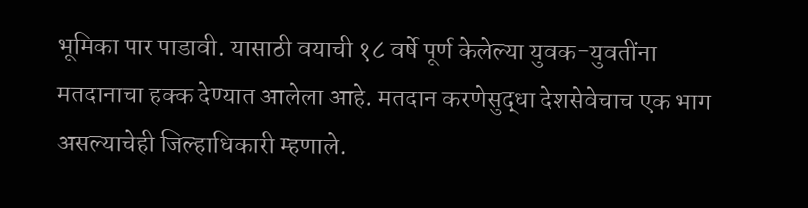भूमिका पार पाडावी. यासाठी वयाची १८ वर्षे पूर्ण केलेल्या युवक-युवतींना मतदानाचा हक्क देण्यात आलेला आहे. मतदान करणेसुद्धा देशसेवेचाच एक भाग असल्याचेही जिल्हाधिकारी म्हणाले.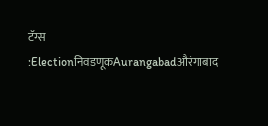टॅग्स :ElectionनिवडणूकAurangabadऔरंगाबाद